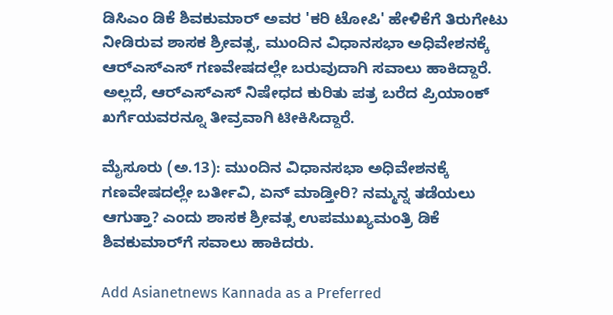ಡಿಸಿಎಂ ಡಿಕೆ ಶಿವಕುಮಾರ್ ಅವರ 'ಕರಿ ಟೋಪಿ' ಹೇಳಿಕೆಗೆ ತಿರುಗೇಟು ನೀಡಿರುವ ಶಾಸಕ ಶ್ರೀವತ್ಸ, ಮುಂದಿನ ವಿಧಾನಸಭಾ ಅಧಿವೇಶನಕ್ಕೆ ಆರ್‌ಎಸ್‌ಎಸ್‌ ಗಣವೇಷದಲ್ಲೇ ಬರುವುದಾಗಿ ಸವಾಲು ಹಾಕಿದ್ದಾರೆ. ಅಲ್ಲದೆ, ಆರ್‌ಎಸ್‌ಎಸ್‌ ನಿಷೇಧದ ಕುರಿತು ಪತ್ರ ಬರೆದ ಪ್ರಿಯಾಂಕ್ ಖರ್ಗೆಯವರನ್ನೂ ತೀವ್ರವಾಗಿ ಟೀಕಿಸಿದ್ದಾರೆ.

ಮೈಸೂರು (ಅ.13): ಮುಂದಿನ ವಿಧಾನಸಭಾ ಅಧಿವೇಶನಕ್ಕೆ ಗಣವೇಷದಲ್ಲೇ ಬರ್ತೀವಿ, ಏನ್ ಮಾಡ್ತೀರಿ? ನಮ್ಮನ್ನ ತಡೆಯಲು ಆಗುತ್ತಾ? ಎಂದು ಶಾಸಕ ಶ್ರೀವತ್ಸ ಉಪಮುಖ್ಯಮಂತ್ರಿ ಡಿಕೆ ಶಿವಕುಮಾರ್‌ಗೆ ಸವಾಲು ಹಾಕಿದರು.

Add Asianetnews Kannada as a Preferred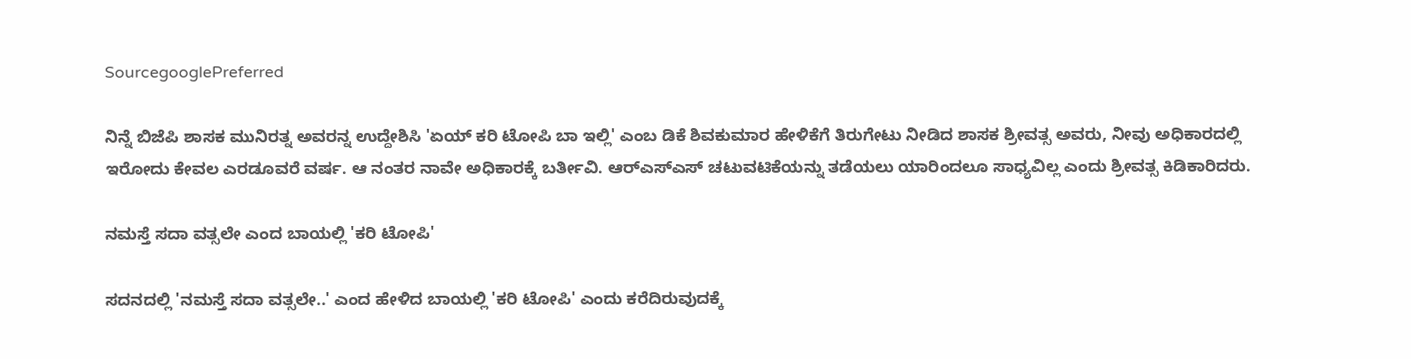SourcegooglePreferred

ನಿನ್ನೆ ಬಿಜೆಪಿ ಶಾಸಕ ಮುನಿರತ್ನ ಅವರನ್ನ ಉದ್ದೇಶಿಸಿ 'ಏಯ್ ಕರಿ ಟೋಪಿ ಬಾ ಇಲ್ಲಿ' ಎಂಬ ಡಿಕೆ ಶಿವಕುಮಾರ ಹೇಳಿಕೆಗೆ ತಿರುಗೇಟು ನೀಡಿದ ಶಾಸಕ ಶ್ರೀವತ್ಸ ಅವರು, ನೀವು ಅಧಿಕಾರದಲ್ಲಿ ಇರೋದು ಕೇವಲ ಎರಡೂವರೆ ವರ್ಷ. ಆ ನಂತರ ನಾವೇ ಅಧಿಕಾರಕ್ಕೆ ಬರ್ತೀವಿ. ಆರ್‌ಎಸ್‌ಎಸ್ ಚಟುವಟಿಕೆಯನ್ನು ತಡೆಯಲು ಯಾರಿಂದಲೂ ಸಾಧ್ಯವಿಲ್ಲ ಎಂದು ಶ್ರೀವತ್ಸ ಕಿಡಿಕಾರಿದರು.

ನಮಸ್ತೆ ಸದಾ ವತ್ಸಲೇ ಎಂದ ಬಾಯಲ್ಲಿ 'ಕರಿ ಟೋಪಿ'

ಸದನದಲ್ಲಿ 'ನಮಸ್ತೆ ಸದಾ ವತ್ಸಲೇ..' ಎಂದ ಹೇಳಿದ ಬಾಯಲ್ಲಿ 'ಕರಿ ಟೋಪಿ' ಎಂದು ಕರೆದಿರುವುದಕ್ಕೆ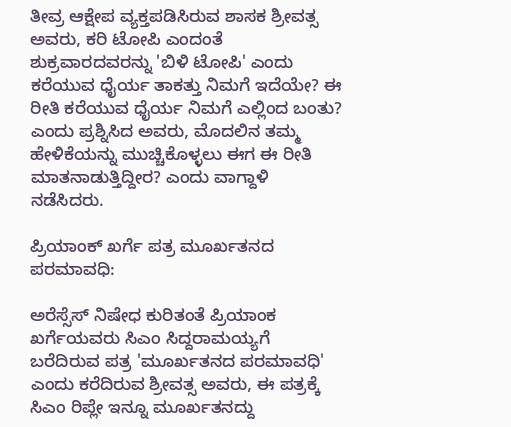ತೀವ್ರ ಆಕ್ಷೇಪ ವ್ಯಕ್ತಪಡಿಸಿರುವ ಶಾಸಕ ಶ್ರೀವತ್ಸ ಅವರು, ಕರಿ ಟೋಪಿ ಎಂದಂತೆ ಶುಕ್ರವಾರದವರನ್ನು 'ಬಿಳಿ ಟೋಪಿ' ಎಂದು ಕರೆಯುವ ಧೈರ್ಯ ತಾಕತ್ತು ನಿಮಗೆ ಇದೆಯೇ? ಈ ರೀತಿ ಕರೆಯುವ ಧೈರ್ಯ ನಿಮಗೆ ಎಲ್ಲಿಂದ ಬಂತು? ಎಂದು ಪ್ರಶ್ನಿಸಿದ ಅವರು, ಮೊದಲಿನ ತಮ್ಮ ಹೇಳಿಕೆಯನ್ನು ಮುಚ್ಚಿಕೊಳ್ಳಲು ಈಗ ಈ ರೀತಿ ಮಾತನಾಡುತ್ತಿದ್ದೀರ? ಎಂದು ವಾಗ್ದಾಳಿ ನಡೆಸಿದರು.

ಪ್ರಿಯಾಂಕ್ ಖರ್ಗೆ ಪತ್ರ ಮೂರ್ಖತನದ ಪರಮಾವಧಿ:

ಅರೆಸ್ಸೆಸ್ ನಿಷೇಧ ಕುರಿತಂತೆ ಪ್ರಿಯಾಂಕ ಖರ್ಗೆಯವರು ಸಿಎಂ ಸಿದ್ದರಾಮಯ್ಯಗೆ ಬರೆದಿರುವ ಪತ್ರ 'ಮೂರ್ಖತನದ ಪರಮಾವಧಿ' ಎಂದು ಕರೆದಿರುವ ಶ್ರೀವತ್ಸ ಅವರು, ಈ ಪತ್ರಕ್ಕೆ ಸಿಎಂ ರಿಪ್ಲೇ ಇನ್ನೂ ಮೂರ್ಖತನದ್ದು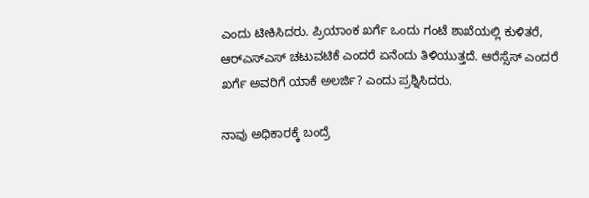ಎಂದು ಟೀಕಿಸಿದರು. ಪ್ರಿಯಾಂಕ ಖರ್ಗೆ ಒಂದು ಗಂಟೆ ಶಾಖೆಯಲ್ಲಿ ಕುಳಿತರೆ, ಆರ್‌ಎಸ್‌ಎಸ್ ಚಟುವಟಿಕೆ ಎಂದರೆ ಏನೆಂದು ತಿಳಿಯುತ್ತದೆ. ಆರೆಸ್ಸೆಸ್ ಎಂದರೆ ಖರ್ಗೆ ಅವರಿಗೆ ಯಾಕೆ ಅಲರ್ಜಿ? ಎಂದು ಪ್ರಶ್ನಿಸಿದರು.

ನಾವು ಅಧಿಕಾರಕ್ಕೆ ಬಂದ್ರೆ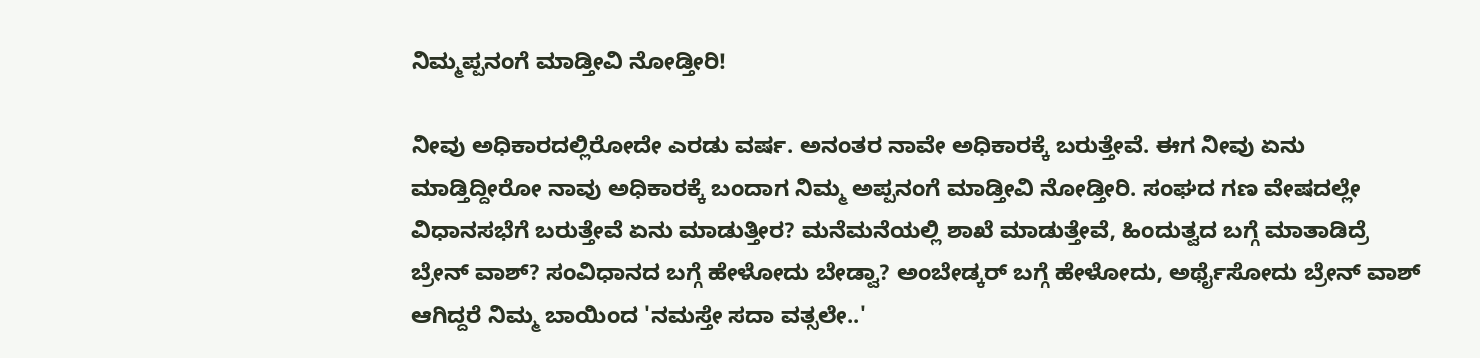ನಿಮ್ಮಪ್ಪನಂಗೆ ಮಾಡ್ತೀವಿ ನೋಡ್ತೀರಿ!

ನೀವು ಅಧಿಕಾರದಲ್ಲಿರೋದೇ ಎರಡು ವರ್ಷ. ಅನಂತರ ನಾವೇ ಅಧಿಕಾರಕ್ಕೆ ಬರುತ್ತೇವೆ. ಈಗ ನೀವು ಏನು ಮಾಡ್ತಿದ್ದೀರೋ ನಾವು ಅಧಿಕಾರಕ್ಕೆ ಬಂದಾಗ ನಿಮ್ಮ ಅಪ್ಪನಂಗೆ ಮಾಡ್ತೀವಿ ನೋಡ್ತೀರಿ. ಸಂಘದ ಗಣ ವೇಷದಲ್ಲೇ ವಿಧಾನಸಭೆಗೆ ಬರುತ್ತೇವೆ ಏನು ಮಾಡುತ್ತೀರ? ಮನೆಮನೆಯಲ್ಲಿ ಶಾಖೆ ಮಾಡುತ್ತೇವೆ, ಹಿಂದುತ್ವದ ಬಗ್ಗೆ ಮಾತಾಡಿದ್ರೆ ಬ್ರೇನ್ ವಾಶ್? ಸಂವಿಧಾನದ ಬಗ್ಗೆ ಹೇಳೋದು ಬೇಡ್ವಾ? ಅಂಬೇಡ್ಕರ್ ಬಗ್ಗೆ ಹೇಳೋದು, ಅರ್ಥೈಸೋದು ಬ್ರೇನ್ ವಾಶ್ ಆಗಿದ್ದರೆ ನಿಮ್ಮ ಬಾಯಿಂದ 'ನಮಸ್ತೇ ಸದಾ ವತ್ಸಲೇ..'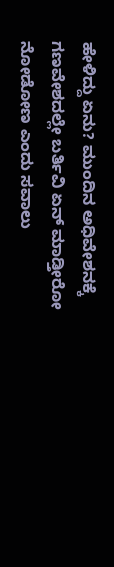ಹೇಳಿದ್ದು ಏನು? ಮುಂದಿನ ಅಧಿವೇಶನಕ್ಕೆ ಗಣವೇಶದಲ್ಲೇ ಬರ್ತಿವಿ ಏನ್ ಮಾಡ್ತೀರೋ ನೋಡೋಣ ಎಂದು ಸವಾಲು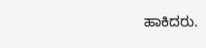ಹಾಕಿದರು.